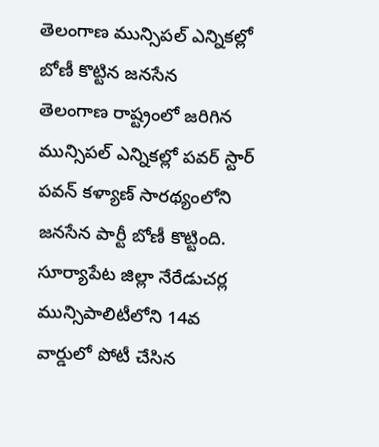తెలంగాణ మున్సిపల్ ఎన్నికల్లో బోణీ కొట్టిన జనసేన
తెలంగాణ రాష్ట్రంలో జరిగిన మున్సిపల్ ఎన్నికల్లో పవర్ స్టార్ పవన్ కళ్యాణ్ సారథ్యంలోని జనసేన పార్టీ బోణీ కొట్టింది. సూర్యాపేట జిల్లా నేరేడుచర్ల మున్సిపాలిటీలోని 14వ వార్డులో పోటీ చేసిన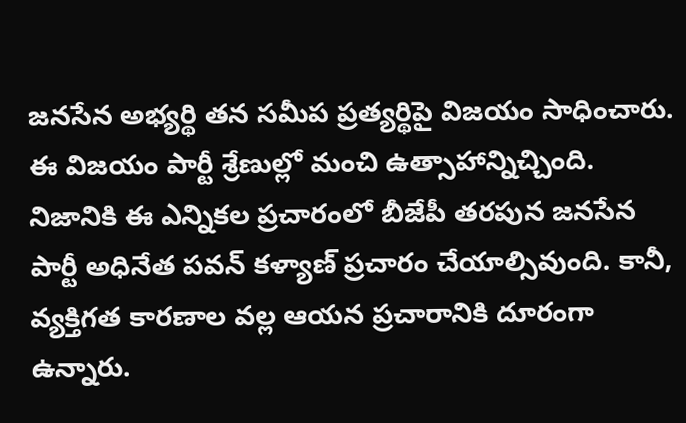జనసేన అభ్యర్థి తన సమీప ప్రత్యర్థిపై విజయం సాధించారు. ఈ విజయం పార్టీ శ్రేణుల్లో మంచి ఉత్సాహాన్నిచ్చింది.
నిజానికి ఈ ఎన్నికల ప్రచారంలో బీజేపీ తరపున జనసేన పార్టీ అధినేత పవన్ కళ్యాణ్ ప్రచారం చేయాల్సివుంది. కానీ, వ్యక్తిగత కారణాల వల్ల ఆయన ప్రచారానికి దూరంగా ఉన్నారు.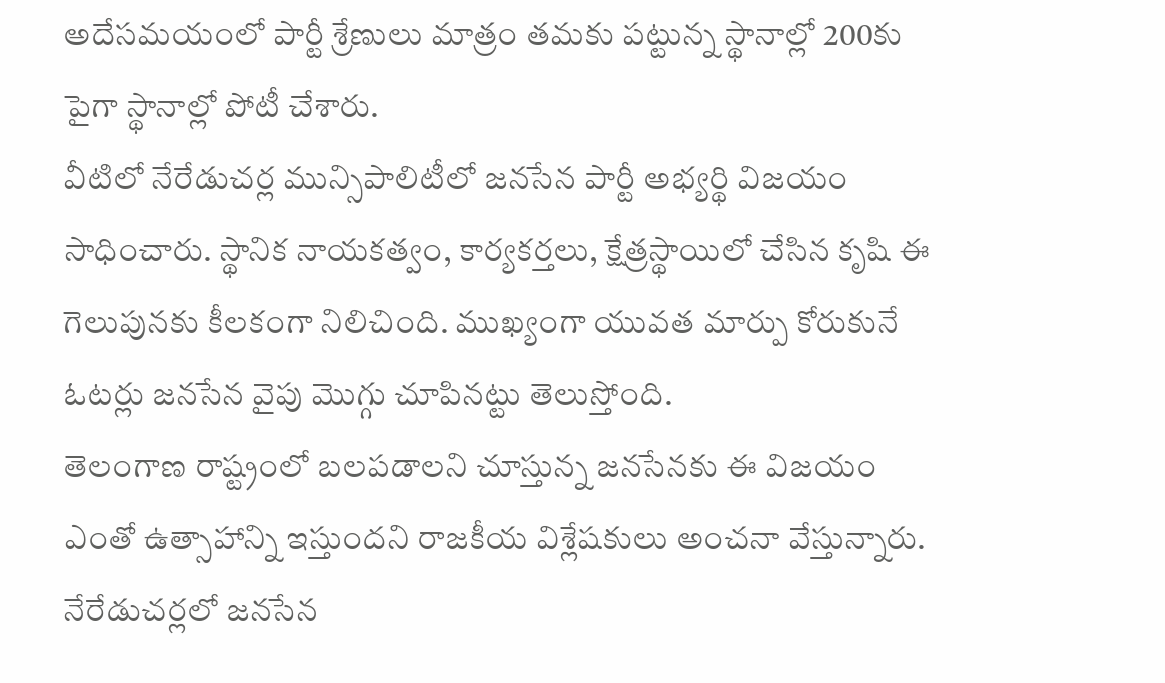అదేసమయంలో పార్టీ శ్రేణులు మాత్రం తమకు పట్టున్న స్థానాల్లో 200కు పైగా స్థానాల్లో పోటీ చేశారు.
వీటిలో నేరేడుచర్ల మున్సిపాలిటీలో జనసేన పార్టీ అభ్యర్థి విజయం సాధించారు. స్థానిక నాయకత్వం, కార్యకర్తలు, క్షేత్రస్థాయిలో చేసిన కృషి ఈ గెలుపునకు కీలకంగా నిలిచింది. ముఖ్యంగా యువత మార్పు కోరుకునే ఓటర్లు జనసేన వైపు మొగ్గు చూపినట్టు తెలుస్తోంది.
తెలంగాణ రాష్ట్రంలో బలపడాలని చూస్తున్న జనసేనకు ఈ విజయం ఎంతో ఉత్సాహాన్ని ఇస్తుందని రాజకీయ విశ్లేషకులు అంచనా వేస్తున్నారు. నేరేడుచర్లలో జనసేన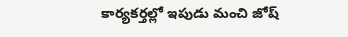కార్యకర్తల్లో ఇపుడు మంచి జోష్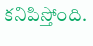కనిపిస్తోంది.